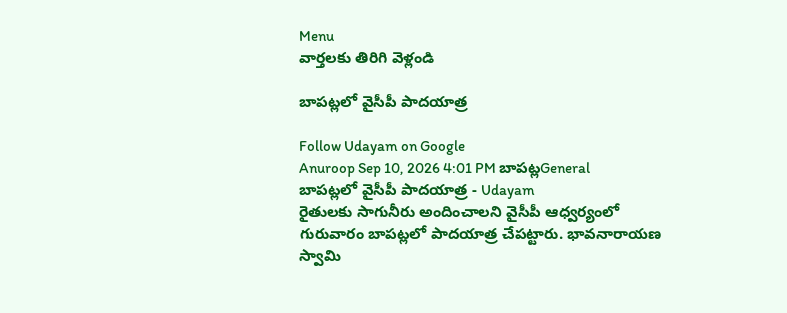Menu
వార్తలకు తిరిగి వెళ్లండి

బాపట్లలో వైసీపీ పాదయాత్ర

Follow Udayam on Google
Anuroop Sep 10, 2026 4:01 PM బాపట్లGeneral
బాపట్లలో వైసీపీ పాదయాత్ర - Udayam
రైతులకు సాగునీరు అందించాలని వైసీపీ ఆధ్వర్యంలో గురువారం బాపట్లలో పాదయాత్ర చేపట్టారు. భావనారాయణ స్వామి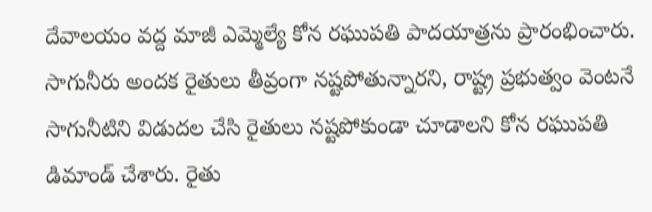దేవాలయం వద్ద మాజీ ఎమ్మెల్యే కోన రఘుపతి పాదయాత్రను ప్రారంభించారు. సాగునీరు అందక రైతులు తీవ్రంగా నష్టపోతున్నారని, రాష్ట్ర ప్రభుత్వం వెంటనే సాగునీటిని విడుదల చేసి రైతులు నష్టపోకుండా చూడాలని కోన రఘుపతి డిమాండ్ చేశారు. రైతు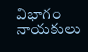విభాగం నాయకులు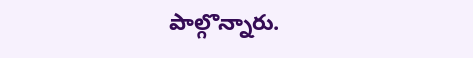పాల్గొన్నారు.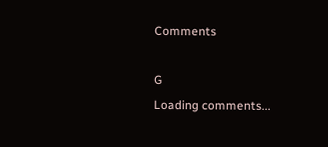Comments

G
Loading comments...